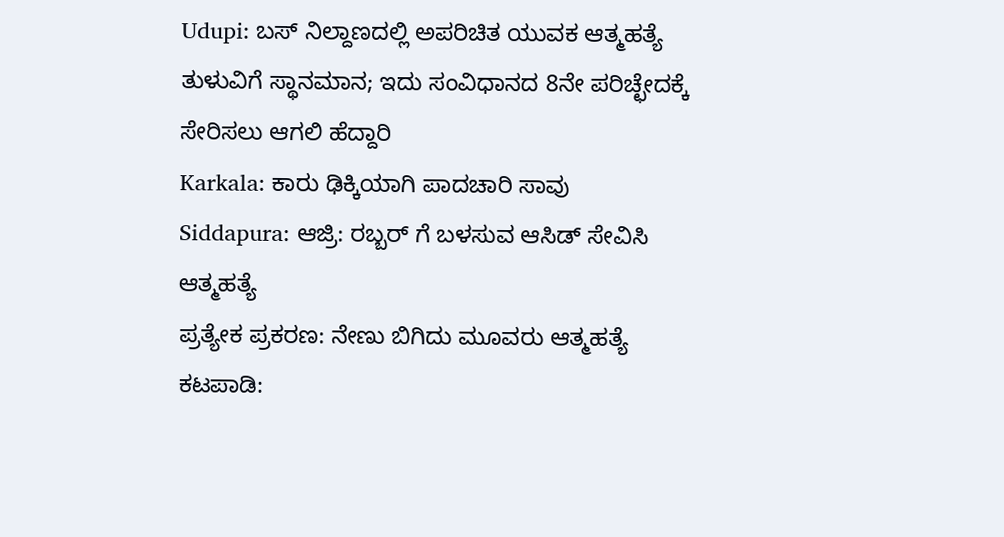Udupi: ಬಸ್ ನಿಲ್ದಾಣದಲ್ಲಿ ಅಪರಿಚಿತ ಯುವಕ ಆತ್ಮಹತ್ಯೆ
ತುಳುವಿಗೆ ಸ್ಥಾನಮಾನ; ಇದು ಸಂವಿಧಾನದ 8ನೇ ಪರಿಚ್ಛೇದಕ್ಕೆ ಸೇರಿಸಲು ಆಗಲಿ ಹೆದ್ದಾರಿ
Karkala: ಕಾರು ಢಿಕ್ಕಿಯಾಗಿ ಪಾದಚಾರಿ ಸಾವು
Siddapura: ಆಜ್ರಿ: ರಬ್ಬರ್ ಗೆ ಬಳಸುವ ಆಸಿಡ್ ಸೇವಿಸಿ ಆತ್ಮಹತ್ಯೆ
ಪ್ರತ್ಯೇಕ ಪ್ರಕರಣ: ನೇಣು ಬಿಗಿದು ಮೂವರು ಆತ್ಮಹತ್ಯೆ
ಕಟಪಾಡಿ: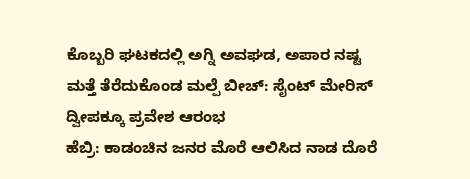ಕೊಬ್ಬರಿ ಘಟಕದಲ್ಲಿ ಅಗ್ನಿ ಅವಘಡ, ಅಪಾರ ನಷ್ಟ
ಮತ್ತೆ ತೆರೆದುಕೊಂಡ ಮಲ್ಪೆ ಬೀಚ್: ಸೈಂಟ್ ಮೇರಿಸ್ ದ್ವೀಪಕ್ಕೂ ಪ್ರವೇಶ ಆರಂಭ
ಹೆಬ್ರಿ: ಕಾಡಂಚಿನ ಜನರ ಮೊರೆ ಆಲಿಸಿದ ನಾಡ ದೊರೆ